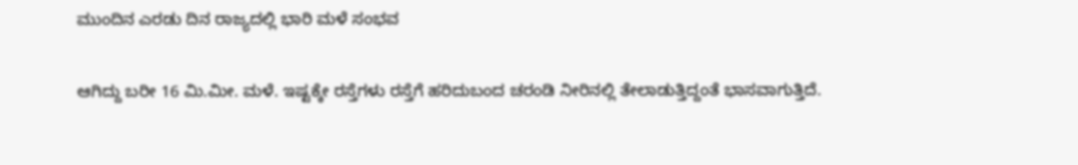ಮುಂದಿನ ಎರಡು ದಿನ ರಾಜ್ಯದಲ್ಲಿ ಭಾರಿ ಮಳೆ ಸಂಭವ

ಆಗಿದ್ದು ಬರೀ 16 ಮಿ.ಮೀ. ಮಳೆ. ಇಷ್ಟಕ್ಕೇ ರಸ್ತೆಗಳು ರಸ್ತೆಗೆ ಹರಿದುಬಂದ ಚರಂಡಿ ನೀರಿನಲ್ಲಿ ತೇಲಾಡುತ್ತಿದ್ದಂತೆ ಭಾಸವಾಗುತ್ತಿದೆ.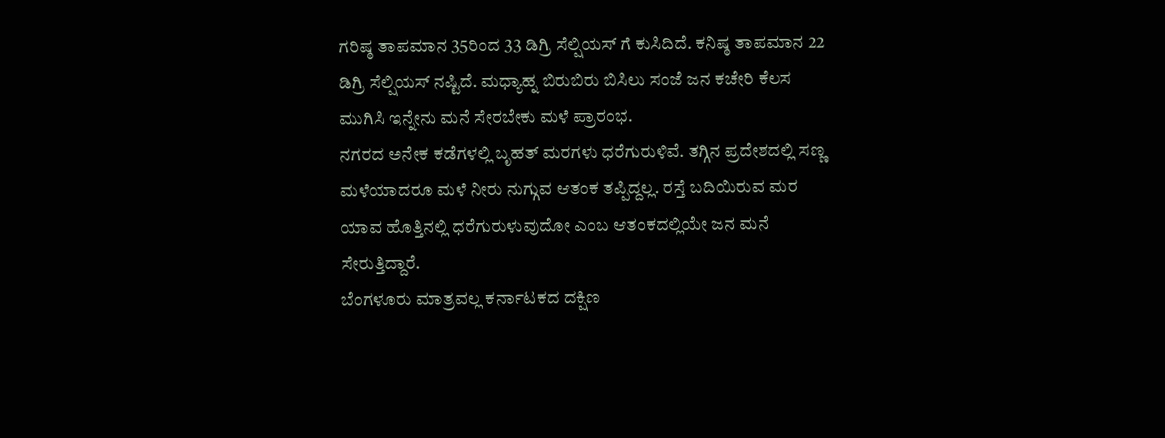ಗರಿಷ್ಠ ತಾಪಮಾನ 35ರಿಂದ 33 ಡಿಗ್ರಿ ಸೆಲ್ಷಿಯಸ್ ಗೆ ಕುಸಿದಿದೆ. ಕನಿಷ್ಠ ತಾಪಮಾನ 22 ಡಿಗ್ರಿ ಸೆಲ್ಷಿಯಸ್ ನಷ್ಟಿದೆ. ಮಧ್ಯಾಹ್ನ ಬಿರುಬಿರು ಬಿಸಿಲು ಸಂಜೆ ಜನ ಕಚೇರಿ ಕೆಲಸ ಮುಗಿಸಿ ಇನ್ನೇನು ಮನೆ ಸೇರಬೇಕು ಮಳೆ ಪ್ರಾರಂಭ.
ನಗರದ ಅನೇಕ ಕಡೆಗಳಲ್ಲಿ ಬೃಹತ್ ಮರಗಳು ಧರೆಗುರುಳಿವೆ. ತಗ್ಗಿನ ಪ್ರದೇಶದಲ್ಲಿ ಸಣ್ಣ ಮಳೆಯಾದರೂ ಮಳೆ ನೀರು ನುಗ್ಗುವ ಆತಂಕ ತಪ್ಪಿದ್ದಲ್ಲ. ರಸ್ತೆ ಬದಿಯಿರುವ ಮರ ಯಾವ ಹೊತ್ತಿನಲ್ಲಿ ಧರೆಗುರುಳುವುದೋ ಎಂಬ ಆತಂಕದಲ್ಲಿಯೇ ಜನ ಮನೆ ಸೇರುತ್ತಿದ್ದಾರೆ.
ಬೆಂಗಳೂರು ಮಾತ್ರವಲ್ಲ ಕರ್ನಾಟಕದ ದಕ್ಷಿಣ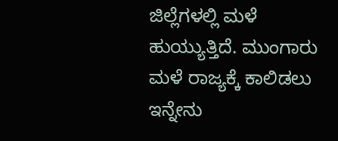ಜಿಲ್ಲೆಗಳಲ್ಲಿ ಮಳೆ ಹುಯ್ಯುತ್ತಿದೆ. ಮುಂಗಾರು ಮಳೆ ರಾಜ್ಯಕ್ಕೆ ಕಾಲಿಡಲು ಇನ್ನೇನು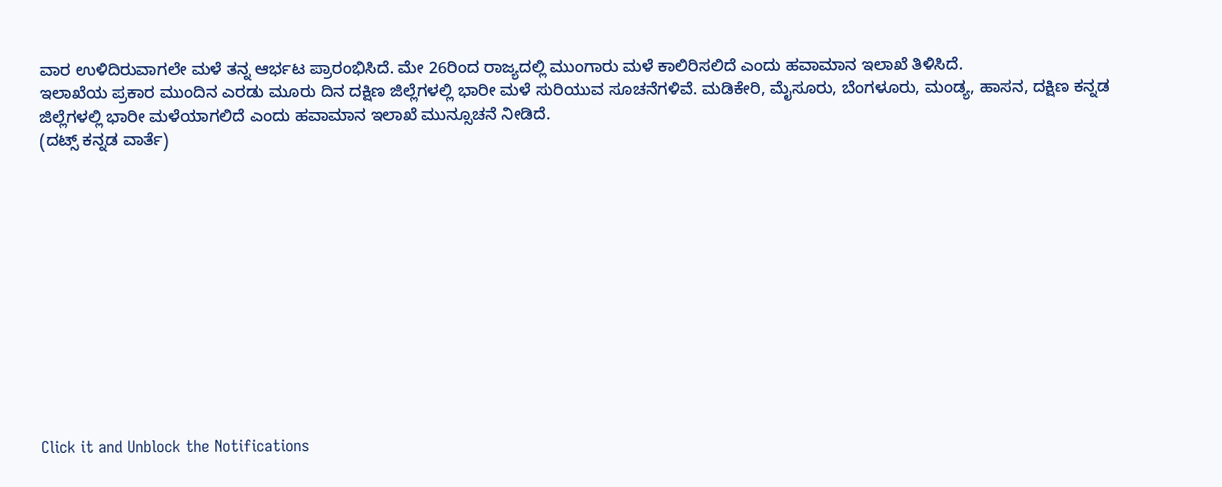ವಾರ ಉಳಿದಿರುವಾಗಲೇ ಮಳೆ ತನ್ನ ಆರ್ಭಟ ಪ್ರಾರಂಭಿಸಿದೆ. ಮೇ 26ರಿಂದ ರಾಜ್ಯದಲ್ಲಿ ಮುಂಗಾರು ಮಳೆ ಕಾಲಿರಿಸಲಿದೆ ಎಂದು ಹವಾಮಾನ ಇಲಾಖೆ ತಿಳಿಸಿದೆ.
ಇಲಾಖೆಯ ಪ್ರಕಾರ ಮುಂದಿನ ಎರಡು ಮೂರು ದಿನ ದಕ್ಷಿಣ ಜಿಲ್ಲೆಗಳಲ್ಲಿ ಭಾರೀ ಮಳೆ ಸುರಿಯುವ ಸೂಚನೆಗಳಿವೆ. ಮಡಿಕೇರಿ, ಮೈಸೂರು, ಬೆಂಗಳೂರು, ಮಂಡ್ಯ, ಹಾಸನ, ದಕ್ಷಿಣ ಕನ್ನಡ ಜಿಲ್ಲೆಗಳಲ್ಲಿ ಭಾರೀ ಮಳೆಯಾಗಲಿದೆ ಎಂದು ಹವಾಮಾನ ಇಲಾಖೆ ಮುನ್ಸೂಚನೆ ನೀಡಿದೆ.
(ದಟ್ಸ್ ಕನ್ನಡ ವಾರ್ತೆ)












Click it and Unblock the Notifications